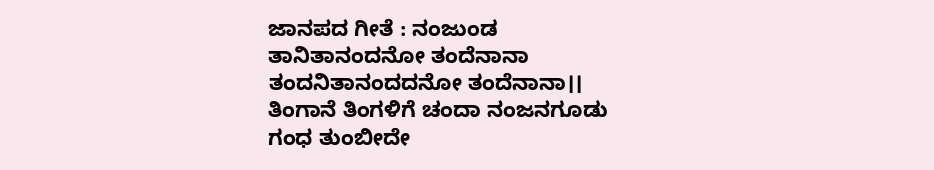ಜಾನಪದ ಗೀತೆ : ನಂಜುಂಡ
ತಾನಿತಾನಂದನೋ ತಂದೆನಾನಾ
ತಂದನಿತಾನಂದದನೋ ತಂದೆನಾನಾ।।
ತಿಂಗಾನೆ ತಿಂಗಳಿಗೆ ಚಂದಾ ನಂಜನಗೂಡು
ಗಂಧ ತುಂಬೀದೇ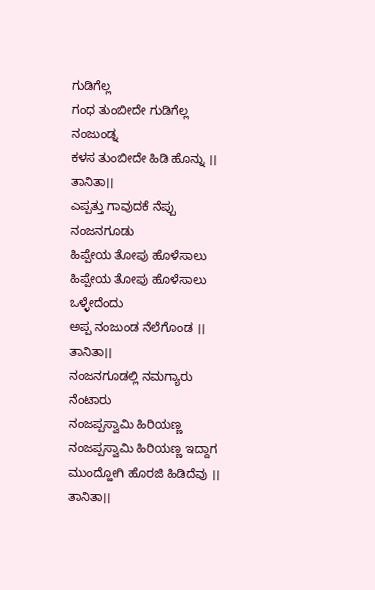ಗುಡಿಗೆಲ್ಲ
ಗಂಧ ತುಂಬೀದೇ ಗುಡಿಗೆಲ್ಲ ನಂಜುಂಡ್ನ
ಕಳಸ ತುಂಬೀದೇ ಹಿಡಿ ಹೊನ್ನು ।। ತಾನಿತಾ।।
ಎಪ್ಪತ್ತು ಗಾವುದಕೆ ನೆಪ್ಪು ನಂಜನಗೂಡು
ಹಿಪ್ಪೇಯ ತೋಪು ಹೊಳೆಸಾಲು
ಹಿಪ್ಪೇಯ ತೋಪು ಹೊಳೆಸಾಲು ಒಳ್ಳೇದೆಂದು
ಅಪ್ಪ ನಂಜುಂಡ ನೆಲೆಗೊಂಡ ।। ತಾನಿತಾ।।
ನಂಜನಗೂಡಲ್ಲಿ ನಮಗ್ಯಾರು ನೆಂಟಾರು
ನಂಜಪ್ಪಸ್ವಾಮಿ ಹಿರಿಯಣ್ಣ
ನಂಜಪ್ಪಸ್ವಾಮಿ ಹಿರಿಯಣ್ಣ ಇದ್ದಾಗ
ಮುಂದ್ಹೋಗಿ ಹೊರಜಿ ಹಿಡಿದೆವು ।। ತಾನಿತಾ।।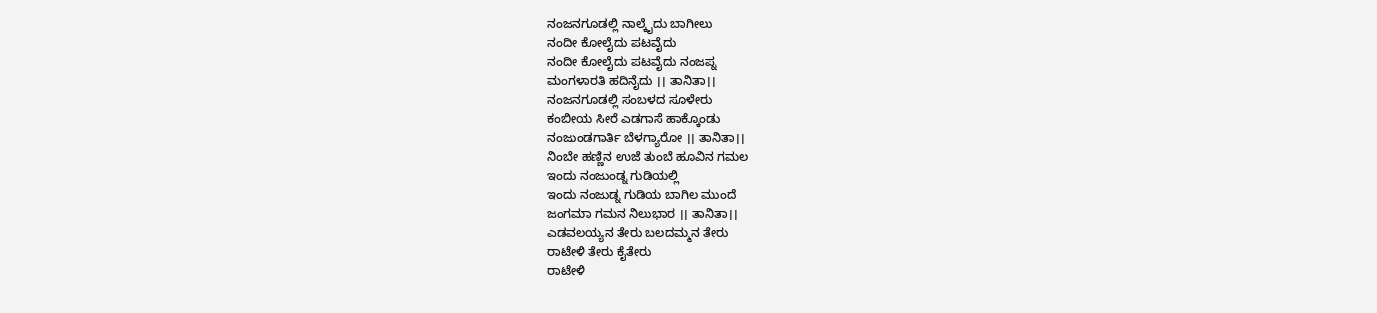ನಂಜನಗೂಡಲ್ಲಿ ನಾಲ್ಕೈದು ಬಾಗೀಲು
ನಂದೀ ಕೋಲೈದು ಪಟವೈದು
ನಂದೀ ಕೋಲೈದು ಪಟವೈದು ನಂಜಪ್ನ
ಮಂಗಳಾರತಿ ಹದಿನೈದು ।। ತಾನಿತಾ।।
ನಂಜನಗೂಡಲ್ಲಿ ಸಂಬಳದ ಸೂಳೇರು
ಕಂಬೀಯ ಸೀರೆ ಎಡಗಾಸೆ ಹಾಕ್ಕೊಂಡು
ನಂಜುಂಡಗಾರ್ತಿ ಬೆಳಗ್ಯಾರೋ ।। ತಾನಿತಾ।।
ನಿಂಬೇ ಹಣ್ಣಿನ ಉಜೆ ತುಂಬೆ ಹೂವಿನ ಗಮಲ
ಇಂದು ನಂಜುಂಡ್ನ ಗುಡಿಯಲ್ಲಿ
ಇಂದು ನಂಜುಡ್ನ ಗುಡಿಯ ಬಾಗಿಲ ಮುಂದೆ
ಜಂಗಮಾ ಗಮನ ನಿಲುಭಾರ ।। ತಾನಿತಾ।।
ಎಡವಲಯ್ಯನ ತೇರು ಬಲದಮ್ಮನ ತೇರು
ರಾಟೇಳಿ ತೇರು ಕೈತೇರು
ರಾಟೇಳಿ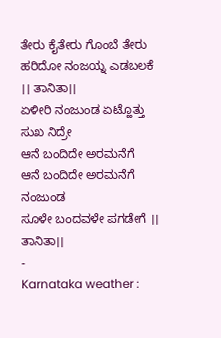ತೇರು ಕೈತೇರು ಗೊಂಬೆ ತೇರು
ಹರಿದೋ ನಂಜಯ್ನ ಎಡಬಲಕೆ ।। ತಾನಿತಾ।।
ಏಳೀರಿ ನಂಜುಂಡ ಏಟ್ಹೊತ್ತು ಸುಖ ನಿದ್ರೇ
ಆನೆ ಬಂದಿದೇ ಅರಮನೆಗೆ
ಆನೆ ಬಂದಿದೇ ಅರಮನೆಗೆ ನಂಜುಂಡ
ಸೂಳೇ ಬಂದವಳೇ ಪಗಡೇಗೆ ।। ತಾನಿತಾ।।
-
Karnataka weather :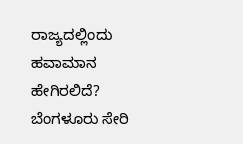ರಾಜ್ಯದಲ್ಲಿಂದು ಹವಾಮಾನ ಹೇಗಿರಲಿದೆ? ಬೆಂಗಳೂರು ಸೇರಿ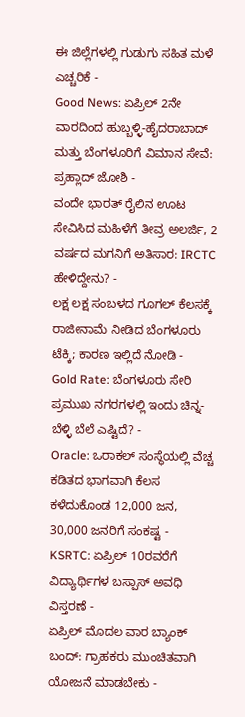ಈ ಜಿಲ್ಲೆಗಳಲ್ಲಿ ಗುಡುಗು ಸಹಿತ ಮಳೆ ಎಚ್ಚರಿಕೆ -
Good News: ಏಪ್ರಿಲ್ 2ನೇ ವಾರದಿಂದ ಹುಬ್ಬಳ್ಳಿ-ಹೈದರಾಬಾದ್ ಮತ್ತು ಬೆಂಗಳೂರಿಗೆ ವಿಮಾನ ಸೇವೆ: ಪ್ರಹ್ಲಾದ್ ಜೋಶಿ -
ವಂದೇ ಭಾರತ್ ರೈಲಿನ ಊಟ ಸೇವಿಸಿದ ಮಹಿಳೆಗೆ ತೀವ್ರ ಅಲರ್ಜಿ, 2 ವರ್ಷದ ಮಗನಿಗೆ ಅತಿಸಾರ: IRCTC ಹೇಳಿದ್ದೇನು? -
ಲಕ್ಷ ಲಕ್ಷ ಸಂಬಳದ ಗೂಗಲ್ ಕೆಲಸಕ್ಕೆ ರಾಜೀನಾಮೆ ನೀಡಿದ ಬೆಂಗಳೂರು ಟೆಕ್ಕಿ; ಕಾರಣ ಇಲ್ಲಿದೆ ನೋಡಿ -
Gold Rate: ಬೆಂಗಳೂರು ಸೇರಿ ಪ್ರಮುಖ ನಗರಗಳಲ್ಲಿ ಇಂದು ಚಿನ್ನ-ಬೆಳ್ಳಿ ಬೆಲೆ ಎಷ್ಟಿದೆ? -
Oracle: ಒರಾಕಲ್ ಸಂಸ್ಥೆಯಲ್ಲಿ ವೆಚ್ಚ ಕಡಿತದ ಭಾಗವಾಗಿ ಕೆಲಸ ಕಳೆದುಕೊಂಡ 12,000 ಜನ, 30,000 ಜನರಿಗೆ ಸಂಕಷ್ಟ -
KSRTC: ಏಪ್ರಿಲ್ 10ರವರೆಗೆ ವಿದ್ಯಾರ್ಥಿಗಳ ಬಸ್ಪಾಸ್ ಅವಧಿ ವಿಸ್ತರಣೆ -
ಏಪ್ರಿಲ್ ಮೊದಲ ವಾರ ಬ್ಯಾಂಕ್ ಬಂದ್: ಗ್ರಾಹಕರು ಮುಂಚಿತವಾಗಿ ಯೋಜನೆ ಮಾಡಬೇಕು -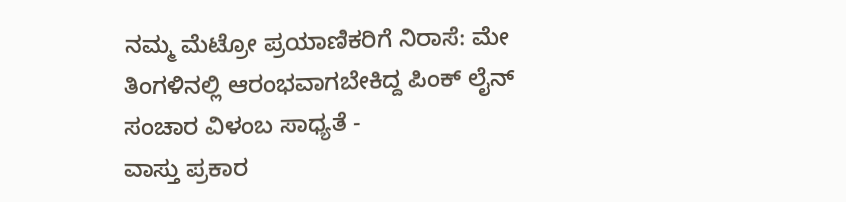ನಮ್ಮ ಮೆಟ್ರೋ ಪ್ರಯಾಣಿಕರಿಗೆ ನಿರಾಸೆ: ಮೇ ತಿಂಗಳಿನಲ್ಲಿ ಆರಂಭವಾಗಬೇಕಿದ್ದ ಪಿಂಕ್ ಲೈನ್ ಸಂಚಾರ ವಿಳಂಬ ಸಾಧ್ಯತೆ -
ವಾಸ್ತು ಪ್ರಕಾರ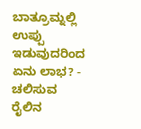ಬಾತ್ರೂಮ್ನಲ್ಲಿ ಉಪ್ಪು ಇಡುವುದರಿಂದ ಏನು ಲಾಭ? -
ಚಲಿಸುವ ರೈಲಿನ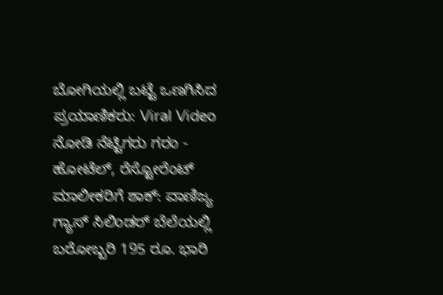ಬೋಗಿಯಲ್ಲಿ ಬಟ್ಟೆ ಒಣಗಿಸಿದ ಪ್ರಯಾಣಿಕರು: Viral Video ನೋಡಿ ನೆಟ್ಟಿಗರು ಗರಂ -
ಹೋಟೆಲ್, ರೆಸ್ಟೋರೆಂಟ್ ಮಾಲೀಕರಿಗೆ ಶಾಕ್: ವಾಣಿಜ್ಯ ಗ್ಯಾಸ್ ಸಿಲಿಂಡರ್ ಬೆಲೆಯಲ್ಲಿ ಬರೋಬ್ಬರಿ 195 ರೂ. ಭಾರಿ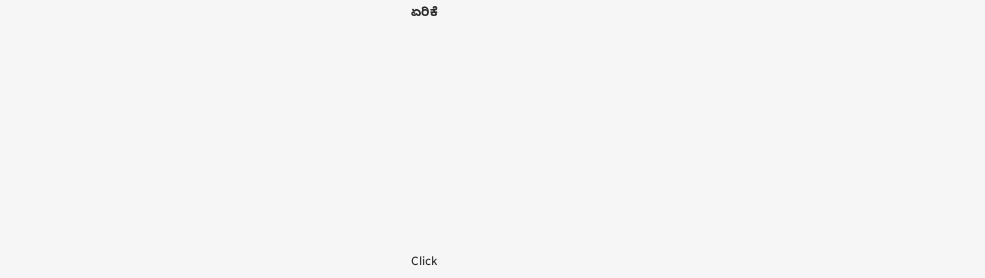ಏರಿಕೆ












Click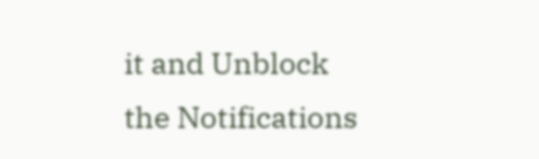it and Unblock the Notifications